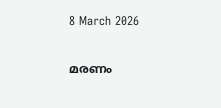8 March 2026

മരണം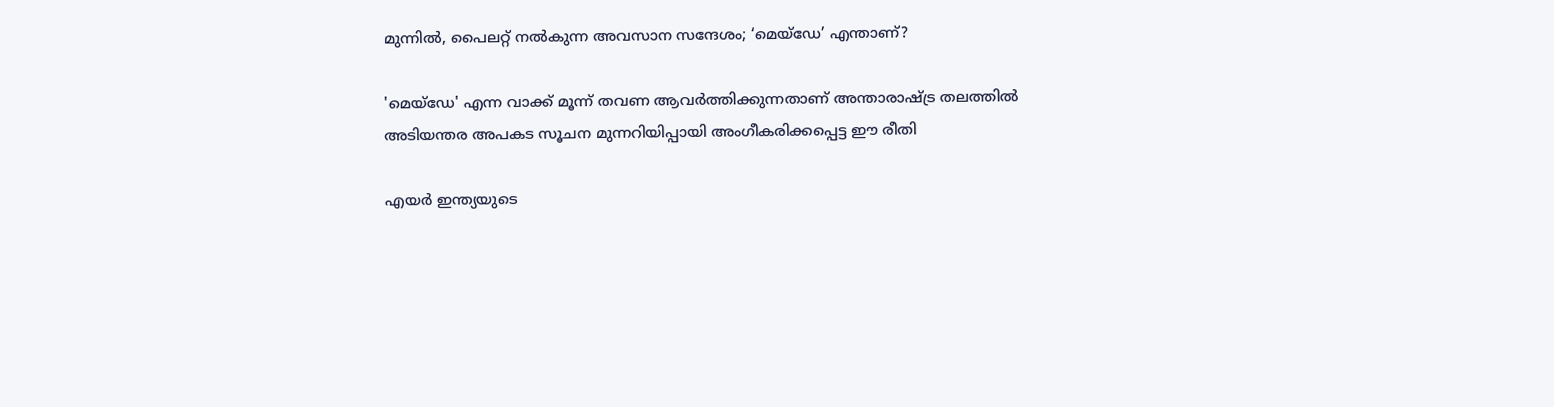മുന്നില്‍, പൈലറ്റ് നല്‍കുന്ന അവസാന സന്ദേശം; ‘മെയ്‌ഡേ’ എന്താണ്?

'മെയ്‌ഡേ' എന്ന വാക്ക് മൂന്ന് തവണ ആവർത്തിക്കുന്നതാണ് അന്താരാഷ്ട്ര തലത്തിൽ അടിയന്തര അപകട സൂചന മുന്നറിയിപ്പായി അംഗീകരിക്കപ്പെട്ട ഈ രീതി

എയർ ഇന്ത്യയുടെ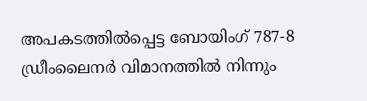അപകടത്തിൽപ്പെട്ട ബോയിംഗ് 787-8 ഡ്രീംലൈനർ വിമാനത്തിൽ നിന്നും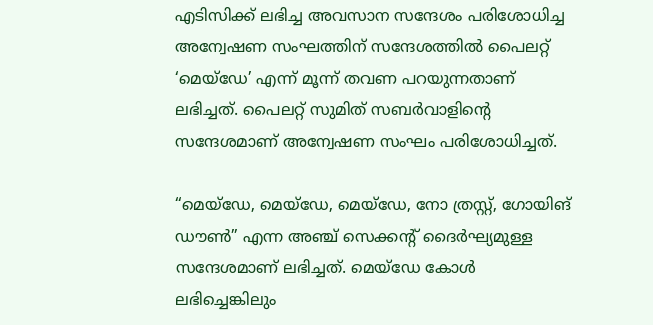എടിസിക്ക് ലഭിച്ച അവസാന സന്ദേശം പരിശോധിച്ച അന്വേഷണ സംഘത്തിന് സന്ദേശത്തിൽ പൈലറ്റ് ‘മെയ്‌ഡേ’ എന്ന് മൂന്ന് തവണ പറയുന്നതാണ് ലഭിച്ചത്. പൈലറ്റ് സുമിത് സബർവാളിൻ്റെ സന്ദേശമാണ് അന്വേഷണ സംഘം പരിശോധിച്ചത്.

“മെയ്‌ഡേ, മെയ്‌ഡേ, മെയ്‌ഡേ, നോ ത്രസ്റ്റ്, ഗോയിങ് ഡൗൺ” എന്ന അഞ്ച് സെക്കന്റ് ദൈർഘ്യമുള്ള സന്ദേശമാണ് ലഭിച്ചത്. മെയ്ഡേ കോൾ ലഭിച്ചെങ്കിലും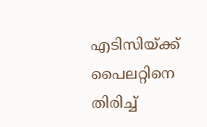എടിസിയ്ക്ക് പൈലറ്റിനെ തിരിച്ച്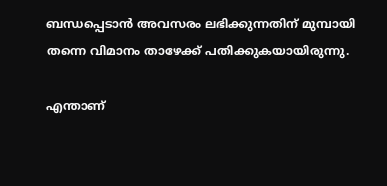ബന്ധപ്പെടാൻ അവസരം ലഭിക്കുന്നതിന് മുമ്പായി തന്നെ വിമാനം താഴേക്ക് പതിക്കുകയായിരുന്നു.

എന്താണ്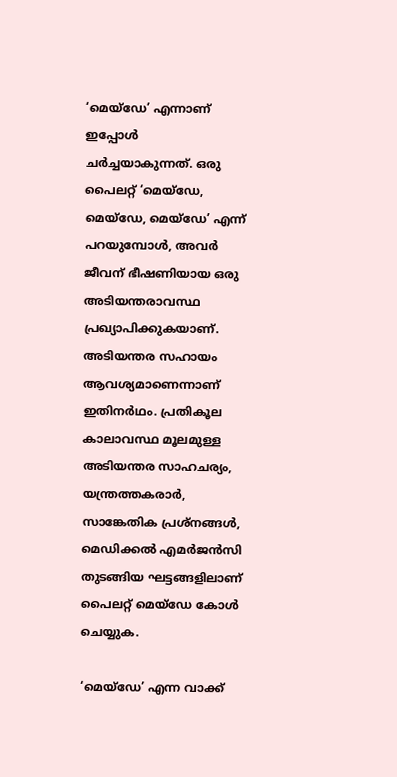‘മെയ്ഡേ’ എന്നാണ് ഇപ്പോൾ ചർച്ചയാകുന്നത്. ഒരു പൈലറ്റ് ‘മെയ്ഡേ, മെയ്‌ഡേ, മെയ്‌ഡേ’ എന്ന് പറയുമ്പോൾ, അവർ ജീവന് ഭീഷണിയായ ഒരു അടിയന്തരാവസ്ഥ പ്രഖ്യാപിക്കുകയാണ്. അടിയന്തര സഹായം ആവശ്യമാണെന്നാണ് ഇതിനർഥം. പ്രതികൂല കാലാവസ്ഥ മൂലമുള്ള അടിയന്തര സാഹചര്യം, യന്ത്രത്തകരാർ, സാങ്കേതിക പ്രശ്‌നങ്ങള്‍, മെഡിക്കൽ എമർജൻസി തുടങ്ങിയ ഘട്ടങ്ങളിലാണ് പൈലറ്റ് മെയ്ഡേ കോൾ ചെയ്യുക.

‘മെയ്‌ഡേ’ എന്ന വാക്ക്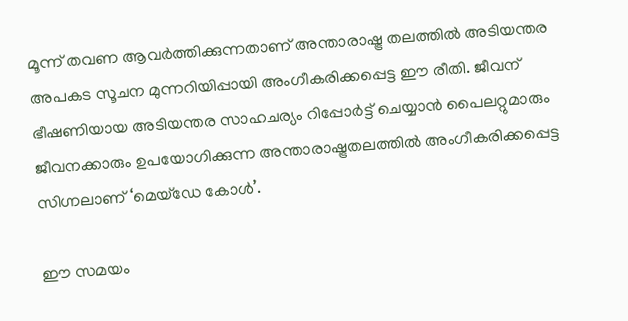മൂന്ന് തവണ ആവർത്തിക്കുന്നതാണ് അന്താരാഷ്ട്ര തലത്തിൽ അടിയന്തര അപകട സൂചന മുന്നറിയിപ്പായി അംഗീകരിക്കപ്പെട്ട ഈ രീതി. ജീവന് ഭീഷണിയായ അടിയന്തര സാഹചര്യം റിപ്പോർട്ട് ചെയ്യാൻ പൈലറ്റുമാരും ജീവനക്കാരും ഉപയോഗിക്കുന്ന അന്താരാഷ്ട്രതലത്തിൽ അംഗീകരിക്കപ്പെട്ട സിഗ്നലാണ് ‘മെയ്‌ഡേ കോൾ’.

ഈ സമയം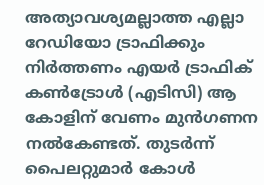അത്യാവശ്യമല്ലാത്ത എല്ലാ റേഡിയോ ട്രാഫിക്കും നിർത്തണം എയർ ട്രാഫിക് കൺട്രോൾ (എടിസി) ആ കോളിന് വേണം മുൻഗണന നൽകേണ്ടത്. തുടർന്ന് പൈലറ്റുമാർ കോൾ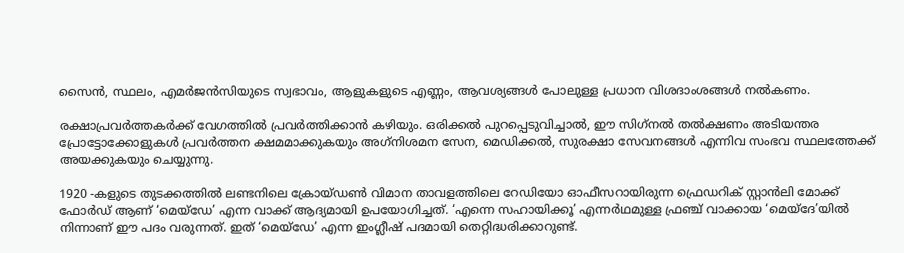സൈൻ, സ്ഥലം, എമർജൻസിയുടെ സ്വഭാവം, ആളുകളുടെ എണ്ണം, ആവശ്യങ്ങൾ പോലുള്ള പ്രധാന വിശദാംശങ്ങൾ നൽകണം.

രക്ഷാപ്രവർത്തകർക്ക് വേഗത്തിൽ പ്രവർത്തിക്കാൻ കഴിയും. ഒരിക്കൽ പുറപ്പെടുവിച്ചാൽ, ഈ സിഗ്‌നൽ തൽക്ഷണം അടിയന്തര പ്രോട്ടോക്കോളുകൾ പ്രവർത്തന ക്ഷമമാക്കുകയും അഗ്‌നിശമന സേന, മെഡിക്കൽ, സുരക്ഷാ സേവനങ്ങൾ എന്നിവ സംഭവ സ്ഥലത്തേക്ക് അയക്കുകയും ചെയ്യുന്നു.

1920 -കളുടെ തുടക്കത്തിൽ ലണ്ടനിലെ ക്രോയ്‌ഡൺ വിമാന താവളത്തിലെ റേഡിയോ ഓഫീസറായിരുന്ന ഫ്രെഡറിക് സ്റ്റാൻലി മോക്ക്‌ ഫോർഡ് ആണ് ‘മെയ്‌ഡേ’ എന്ന വാക്ക് ആദ്യമായി ഉപയോഗിച്ചത്. ‘എന്നെ സഹായിക്കൂ’ എന്നർഥമുള്ള ഫ്രഞ്ച് വാക്കായ ‘മെയ്‌ദേ’യിൽ നിന്നാണ് ഈ പദം വരുന്നത്. ഇത് ‘മെയ്‌ഡേ’ എന്ന ഇംഗ്ലീഷ് പദമായി തെറ്റിദ്ധരിക്കാറുണ്ട്.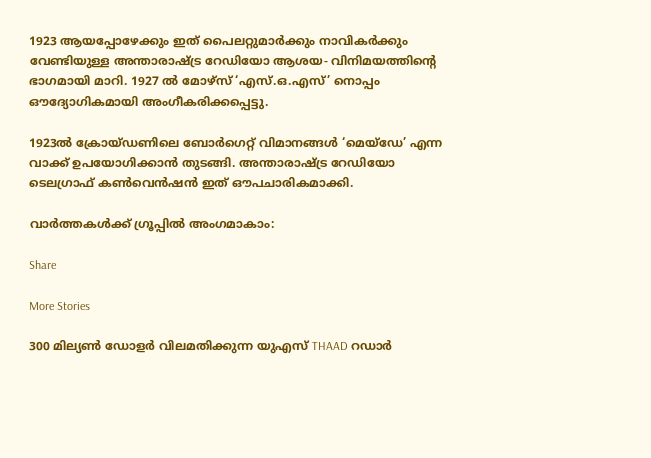1923 ആയപ്പോഴേക്കും ഇത് പൈലറ്റുമാർക്കും നാവികർക്കും വേണ്ടിയുള്ള അന്താരാഷ്ട്ര റേഡിയോ ആശയ- വിനിമയത്തിൻ്റെ ഭാഗമായി മാറി. 1927 ൽ മോഴ്‌സ്‌ ‘എസ്.ഒ.എസ്’ നൊപ്പം ഔദ്യോഗികമായി അംഗീകരിക്കപ്പെട്ടു.

1923ൽ ക്രോയ്‌ഡണിലെ ബോർഗെറ്റ് വിമാനങ്ങൾ ‘മെയ്‌ഡേ’ എന്ന വാക്ക് ഉപയോഗിക്കാൻ തുടങ്ങി. അന്താരാഷ്ട്ര റേഡിയോ ടെലഗ്രാഫ് കൺവെൻഷൻ ഇത് ഔപചാരികമാക്കി.

വാർത്തകൾക്ക് ഗ്രൂപ്പിൽ അംഗമാകാം:

Share

More Stories

300 മില്യൺ ഡോളർ വിലമതിക്കുന്ന യുഎസ് THAAD റഡാർ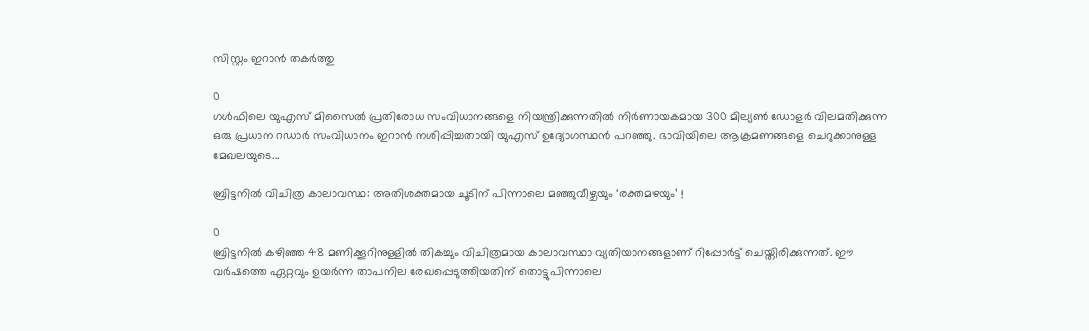സിസ്റ്റം ഇറാൻ തകർത്തു

0
ഗൾഫിലെ യുഎസ് മിസൈൽ പ്രതിരോധ സംവിധാനങ്ങളെ നിയന്ത്രിക്കുന്നതിൽ നിർണായകമായ 300 മില്യൺ ഡോളർ വിലമതിക്കുന്ന ഒരു പ്രധാന റഡാർ സംവിധാനം ഇറാൻ നശിപ്പിച്ചതായി യുഎസ് ഉദ്യോഗസ്ഥൻ പറഞ്ഞു. ഭാവിയിലെ ആക്രമണങ്ങളെ ചെറുക്കാനുള്ള മേഖലയുടെ...

ബ്രിട്ടനിൽ വിചിത്ര കാലാവസ്ഥ: അതിശക്തമായ ചൂടിന് പിന്നാലെ മഞ്ഞുവീഴ്ചയും ‘രക്തമഴയും’ !

0
ബ്രിട്ടനിൽ കഴിഞ്ഞ 48 മണിക്കൂറിനുള്ളിൽ തികച്ചും വിചിത്രമായ കാലാവസ്ഥാ വ്യതിയാനങ്ങളാണ് റിപ്പോർട്ട് ചെയ്തിരിക്കുന്നത്. ഈ വർഷത്തെ ഏറ്റവും ഉയർന്ന താപനില രേഖപ്പെടുത്തിയതിന് തൊട്ടുപിന്നാലെ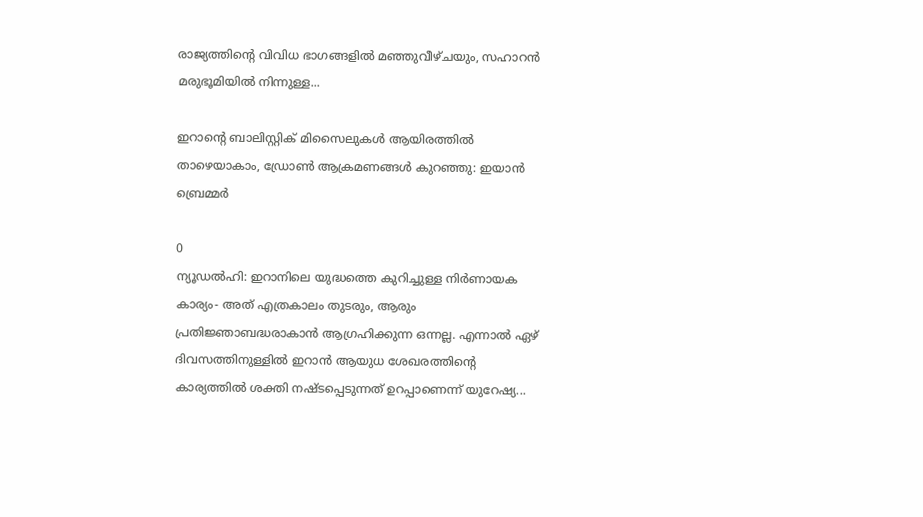രാജ്യത്തിന്റെ വിവിധ ഭാഗങ്ങളിൽ മഞ്ഞുവീഴ്ചയും, സഹാറൻ മരുഭൂമിയിൽ നിന്നുള്ള...

ഇറാൻ്റെ ബാലിസ്റ്റിക് മിസൈലുകൾ ആയിരത്തിൽ താഴെയാകാം, ഡ്രോൺ ആക്രമണങ്ങൾ കുറഞ്ഞു: ഇയാൻ ബ്രെമ്മർ

0
ന്യൂഡൽഹി: ഇറാനിലെ യുദ്ധത്തെ കുറിച്ചുള്ള നിർണായക കാര്യം- അത് എത്രകാലം തുടരും, ആരും പ്രതിജ്ഞാബദ്ധരാകാൻ ആഗ്രഹിക്കുന്ന ഒന്നല്ല. എന്നാൽ ഏഴ് ദിവസത്തിനുള്ളിൽ ഇറാൻ ആയുധ ശേഖരത്തിൻ്റെ കാര്യത്തിൽ ശക്തി നഷ്‌ടപ്പെടുന്നത് ഉറപ്പാണെന്ന് യുറേഷ്യ...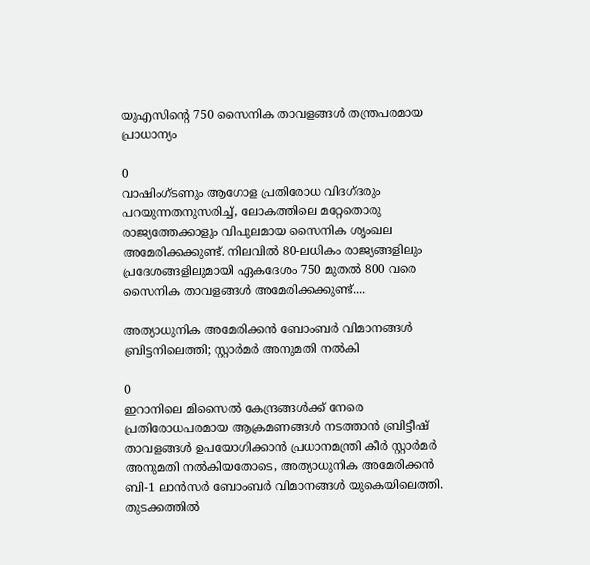യുഎസിൻ്റെ 750 സൈനിക താവളങ്ങൾ തന്ത്രപരമായ പ്രാധാന്യം

0
വാഷിംഗ്ടണും ആഗോള പ്രതിരോധ വിദഗ്‌ദരും പറയുന്നതനുസരിച്ച്, ലോകത്തിലെ മറ്റേതൊരു രാജ്യത്തേക്കാളും വിപുലമായ സൈനിക ശൃംഖല അമേരിക്കക്കുണ്ട്. നിലവിൽ 80-ലധികം രാജ്യങ്ങളിലും പ്രദേശങ്ങളിലുമായി ഏകദേശം 750 മുതൽ 800 വരെ സൈനിക താവളങ്ങൾ അമേരിക്കക്കുണ്ട്....

അത്യാധുനിക അമേരിക്കൻ ബോംബർ വിമാനങ്ങൾ ബ്രിട്ടനിലെത്തി; സ്റ്റാർമർ അനുമതി നൽകി

0
ഇറാനിലെ മിസൈൽ കേന്ദ്രങ്ങൾക്ക് നേരെ പ്രതിരോധപരമായ ആക്രമണങ്ങൾ നടത്താൻ ബ്രിട്ടീഷ് താവളങ്ങൾ ഉപയോഗിക്കാൻ പ്രധാനമന്ത്രി കീർ സ്റ്റാർമർ അനുമതി നൽകിയതോടെ, അത്യാധുനിക അമേരിക്കൻ ബി-1 ലാൻസർ ബോംബർ വിമാനങ്ങൾ യുകെയിലെത്തി. തുടക്കത്തിൽ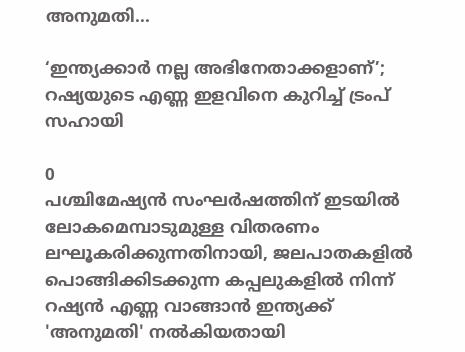അനുമതി...

‘ഇന്ത്യക്കാർ നല്ല അഭിനേതാക്കളാണ്’; റഷ്യയുടെ എണ്ണ ഇളവിനെ കുറിച്ച് ട്രംപ് സഹായി

0
പശ്ചിമേഷ്യൻ സംഘർഷത്തിന് ഇടയിൽ ലോകമെമ്പാടുമുള്ള വിതരണം ലഘൂകരിക്കുന്നതിനായി, ജലപാതകളിൽ പൊങ്ങിക്കിടക്കുന്ന കപ്പലുകളിൽ നിന്ന് റഷ്യൻ എണ്ണ വാങ്ങാൻ ഇന്ത്യക്ക് 'അനുമതി' നൽകിയതായി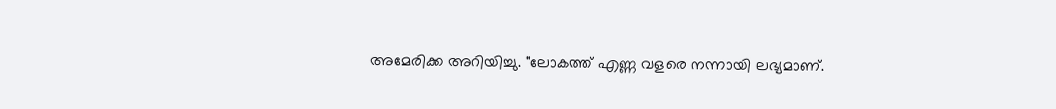അമേരിക്ക അറിയിച്ചു. "ലോകത്ത് എണ്ണ വളരെ നന്നായി ലഭ്യമാണ്.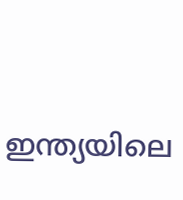ഇന്ത്യയിലെ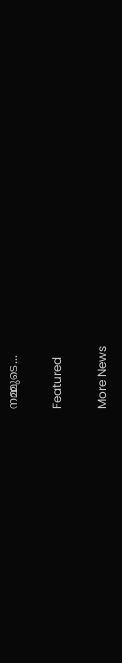നമ്മുടെ...

Featured

More News